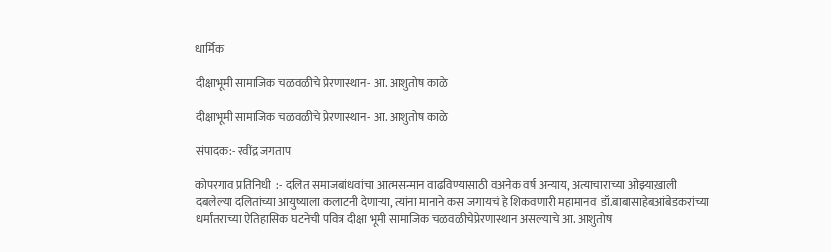धार्मिक

दीक्षाभूमी सामाजिक चळवळीचे प्रेरणास्थान- आ. आशुतोष काळे

दीक्षाभूमी सामाजिक चळवळीचे प्रेरणास्थान- आ. आशुतोष काळे

संपादक:- रवींद्र जगताप

कोपरगाव प्रतिनिधी  :- दलित समाजबांधवांचा आत्मसन्मान वाढविण्यासाठी वअनेक वर्ष अन्याय, अत्याचाराच्या ओझ्याख़ाली दबलेल्या दलितांच्या आयुष्याला कलाटनी देणाऱ्या, त्यांना मानाने कस जगायचं हे शिकवणारी महामानव  डॉ.बाबासाहेबआंबेडकरांच्या धर्मांतराच्या ऐतिहासिक घटनेची पवित्र दीक्षा भूमी सामाजिक चळवळीचेप्रेरणास्थान असल्याचे आ. आशुतोष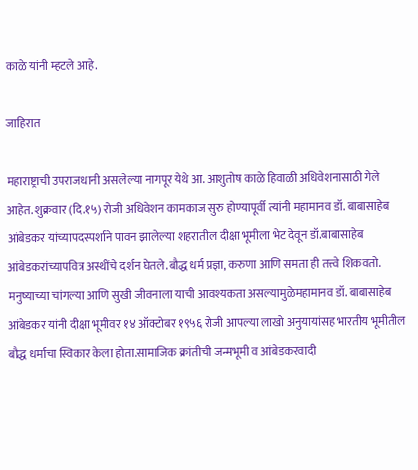काळे यांनी म्हटले आहे.

जाहिरात

महाराष्ट्राची उपराजधानी असलेल्या नागपूर येथे आ. आशुतोष काळे हिवाळी अधिवेशनासाठी गेले आहेत. शुक्रवार (दि.१५) रोजी अधिवेशन कामकाज सुरु होण्यापूर्वी त्यांनी महामानव डॉ. बाबासाहेब आंबेडकर यांच्यापदस्पर्शाने पावन झालेल्या शहरातील दीक्षा भूमीला भेट देवून डॉ.बाबासाहेब आंबेडकरांच्यापवित्र अस्थींचे दर्शन घेतले.बौद्ध धर्म प्रज्ञा, करुणा आणि समता ही तत्त्वे शिकवतो. मनुष्याच्या चांगल्या आणि सुखी जीवनाला याची आवश्यकता असल्यामुळेमहामानव डॉ. बाबासाहेब आंबेडकर यांनी दीक्षा भूमीवर १४ ऑक्टोबर १९५६ रोजी आपल्या लाखो अनुयायांसह भारतीय भूमीतील बौद्ध धर्माचा स्विकार केला होता.सामाजिक क्रांतीची जन्मभूमी व आंबेडकरवादी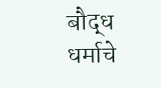बौद्ध धर्माचे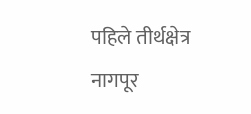पहिले तीर्थक्षेत्र नागपूर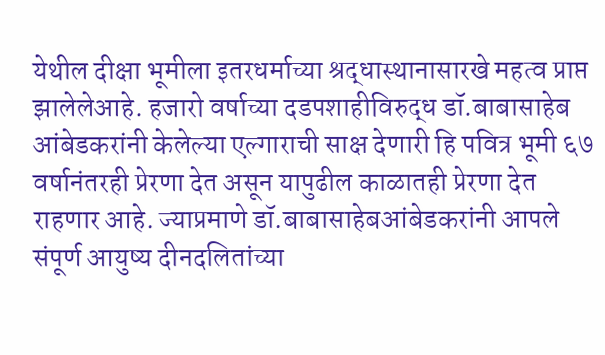येथील दीक्षा भूमीला इतरधर्माच्या श्रद्धास्थानासारखे महत्व प्राप्त झालेलेआहे. हजारो वर्षाच्या दडपशाहीविरुद्ध डॉ.बाबासाहेब आंबेडकरांनी केलेल्या एल्गाराची साक्ष देणारी हि पवित्र भूमी ६७ वर्षानंतरही प्रेरणा देत असून यापुढील काळातही प्रेरणा देत राहणार आहे. ज्याप्रमाणे डॉ.बाबासाहेबआंबेडकरांनी आपले संपूर्ण आयुष्य दीनदलितांच्या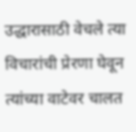उद्धारासाठी वेचले त्या विचारांची प्रेरणा घेवून त्यांच्या वाटेवर चालत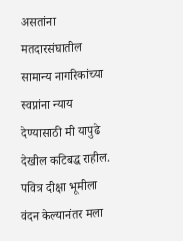असतांना मतदारसंघातील सामान्य नागरिकांच्या स्वप्नांना न्याय देण्यासाठी मी यापुढे देखील कटिबद्ध राहील. पवित्र दीक्षा भूमीला वंदन केल्यानंतर मला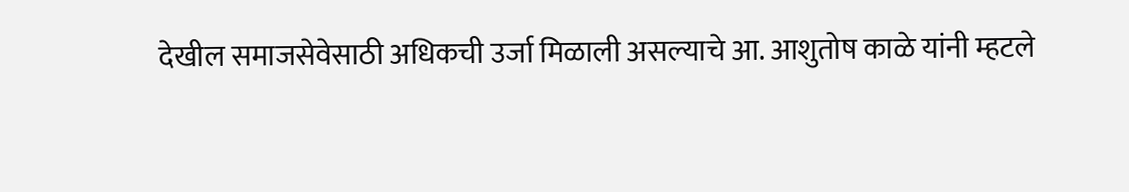देखील समाजसेवेसाठी अधिकची उर्जा मिळाली असल्याचे आ. आशुतोष काळे यांनी म्हटले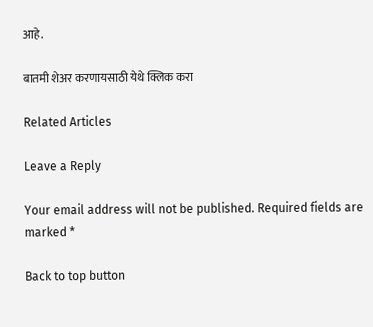आहे.

बातमी शेअर करणायसाठी येथे क्लिक करा

Related Articles

Leave a Reply

Your email address will not be published. Required fields are marked *

Back to top button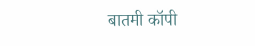बातमी कॉपी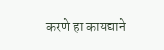करणे हा कायद्याने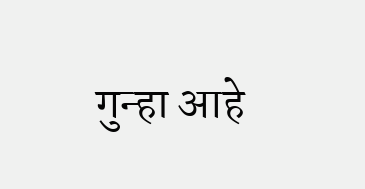गुन्हा आहे